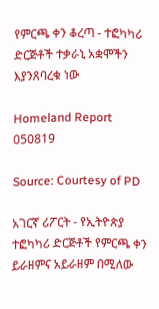የምርጫ ቀን ቆረጣ - ተፎካካሪ ድርጅቶች ተቃራኒ አቋሞችን እያንጸባረቁ ነው

Homeland Report 050819

Source: Courtesy of PD

አገርኛ ሪፖርት - የኢትዮጵያ ተፎካካሪ ድርጅቶች የምርጫ ቀን ይራዘምና አይራዘም በሚለው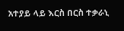አተያይ ላይ እርስ በርስ ተቃራኒ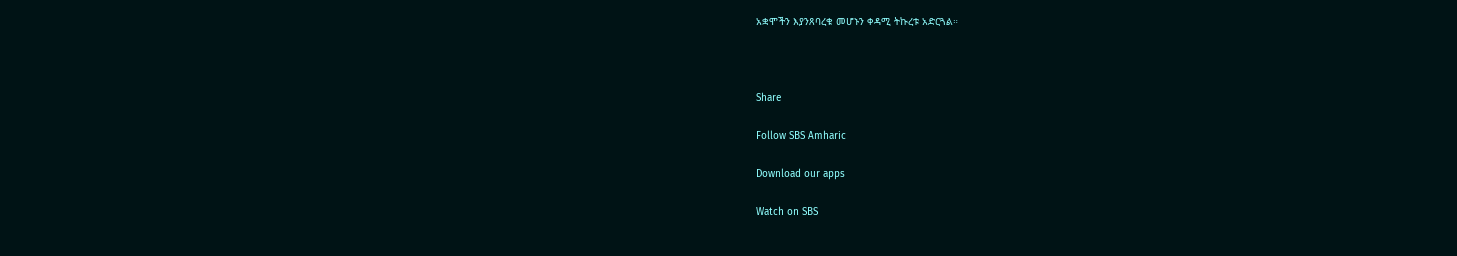አቋሞችን እያንጸባረቁ መሆኑን ቀዳሚ ትኩረቱ አድርጓል።



Share

Follow SBS Amharic

Download our apps

Watch on SBS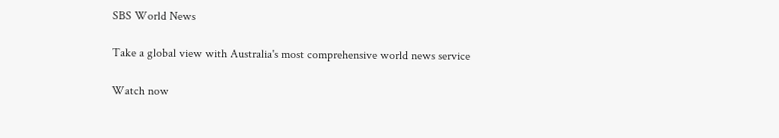SBS World News

Take a global view with Australia's most comprehensive world news service

Watch now